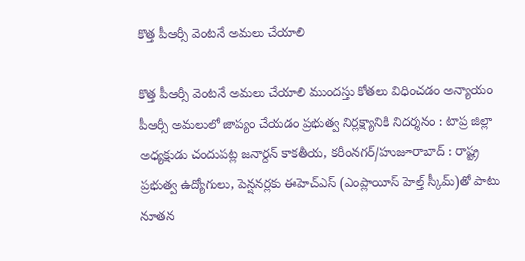కొత్త పీఆర్సీ వెంటనే అమలు చేయాలి

కొత్త పీఆర్సీ వెంటనే అమలు చేయాలి ముందస్తు కోతలు విధించడం అన్యాయం పీఆర్సీ అమలులో జాప్యం చేయడం ప్రభుత్వ నిర్లక్ష్యానికి నిదర్శనం : టాప్ర జిల్లా అధ్యక్షుడు చందుపట్ల జనార్దన్ కాకతీయ, కరీంనగర్/హుజూరాబాద్ : రాష్ట్ర ప్రభుత్వ ఉద్యోగులు, పెన్షనర్లకు ఈహెచ్‌ఎస్ (ఎంప్లాయీస్ హెల్త్ స్కీమ్)తో పాటు నూతన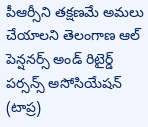పీఆర్సీని తక్షణమే అమలు చేయాలని తెలంగాణ ఆల్ పెన్షనర్స్ అండ్ రిటైర్డ్ పర్సన్స్ అసోసియేషన్ (టాప్ర)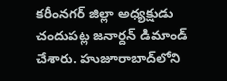కరీంనగర్ జిల్లా అధ్యక్షుడు చందుపట్ల జనార్దన్ డిమాండ్ చేశారు. హుజూరాబాద్‌లోని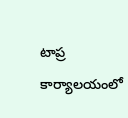టాప్ర కార్యాలయంలో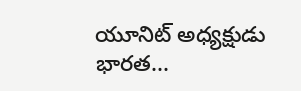యూనిట్ అధ్యక్షుడు భారత...